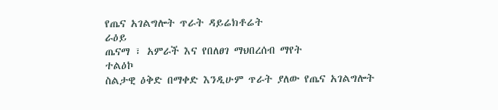የጤና አገልግሎት ጥራት ዳይሬክቶሬት
ራዕይ
ጤናማ ፣ አምራች እና የበለፀገ ማህበረሰብ ማየት
ተልዕኮ
ስልታዊ ዕቅድ በማቀድ እንዲሁም ጥራት ያለው የጤና አገልግሎት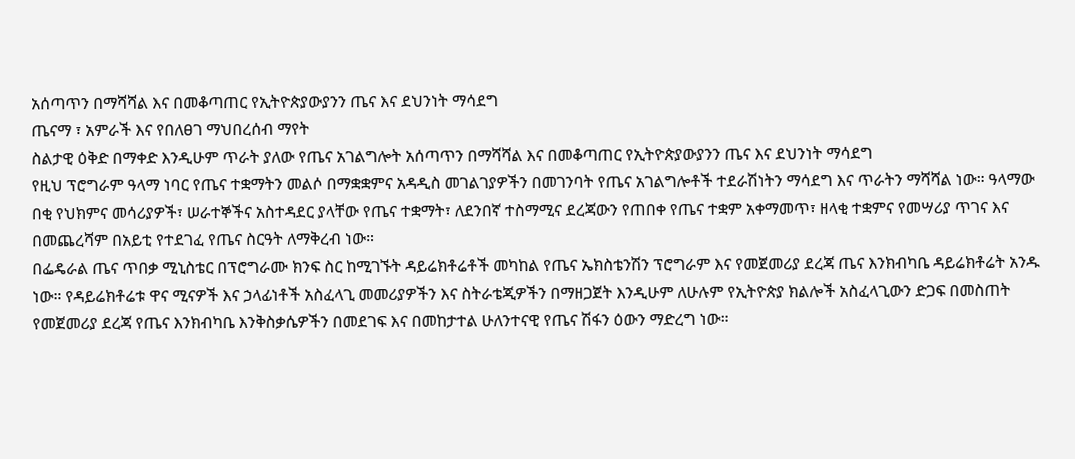አሰጣጥን በማሻሻል እና በመቆጣጠር የኢትዮጵያውያንን ጤና እና ደህንነት ማሳደግ
ጤናማ ፣ አምራች እና የበለፀገ ማህበረሰብ ማየት
ስልታዊ ዕቅድ በማቀድ እንዲሁም ጥራት ያለው የጤና አገልግሎት አሰጣጥን በማሻሻል እና በመቆጣጠር የኢትዮጵያውያንን ጤና እና ደህንነት ማሳደግ
የዚህ ፕሮግራም ዓላማ ነባር የጤና ተቋማትን መልሶ በማቋቋምና አዳዲስ መገልገያዎችን በመገንባት የጤና አገልግሎቶች ተደራሽነትን ማሳደግ እና ጥራትን ማሻሻል ነው። ዓላማው በቂ የህክምና መሳሪያዎች፣ ሠራተኞችና አስተዳደር ያላቸው የጤና ተቋማት፣ ለደንበኛ ተስማሚና ደረጃውን የጠበቀ የጤና ተቋም አቀማመጥ፣ ዘላቂ ተቋምና የመሣሪያ ጥገና እና በመጨረሻም በአይቲ የተደገፈ የጤና ስርዓት ለማቅረብ ነው።
በፌዴራል ጤና ጥበቃ ሚኒስቴር በፕሮግራሙ ክንፍ ስር ከሚገኙት ዳይሬክቶሬቶች መካከል የጤና ኤክስቴንሽን ፕሮግራም እና የመጀመሪያ ደረጃ ጤና እንክብካቤ ዳይሬክቶሬት አንዱ ነው። የዳይሬክቶሬቱ ዋና ሚናዎች እና ኃላፊነቶች አስፈላጊ መመሪያዎችን እና ስትራቴጂዎችን በማዘጋጀት እንዲሁም ለሁሉም የኢትዮጵያ ክልሎች አስፈላጊውን ድጋፍ በመስጠት የመጀመሪያ ደረጃ የጤና እንክብካቤ እንቅስቃሴዎችን በመደገፍ እና በመከታተል ሁለንተናዊ የጤና ሽፋን ዕውን ማድረግ ነው።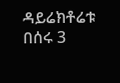ዳይሬክቶሬቱ በሰሩ 3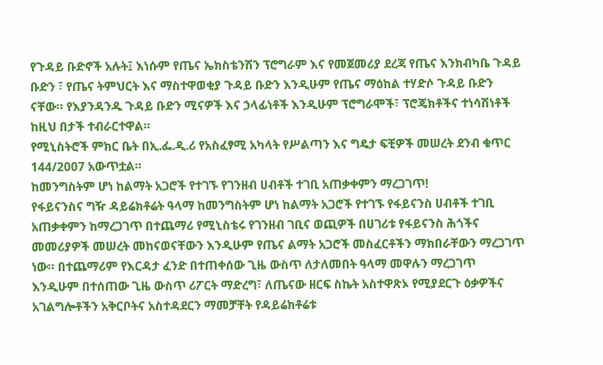የጉዳይ ቡድኖች አሉት፤ እነሱም የጤና ኤክስቴንሽን ፕሮግራም እና የመጀመሪያ ደረጃ የጤና እንክብካቤ ጉዳይ ቡድን ፣ የጤና ትምህርት እና ማስተዋወቂያ ጉዳይ ቡድን እንዲሁም የጤና ማዕከል ተሃድሶ ጉዳይ ቡድን ናቸው። የእያንዳንዱ ጉዳይ ቡድን ሚናዎች እና ኃላፊነቶች እንዲሁም ፕሮግራሞች፣ ፕሮጄክቶችና ተነሳሽነቶች ከዚህ በታች ተብራርተዋል።
የሚኒስትሮች ምክር ቤት በኢ.ፌ.ዲ.ሪ የአስፈፃሚ አካላት የሥልጣን እና ግዴታ ፍቺዎች መሠረት ደንብ ቁጥር 144/2007 አውጥቷል።
ከመንግስትም ሆነ ከልማት አጋሮች የተገኙ የገንዘብ ሀብቶች ተገቢ አጠቃቀምን ማረጋገጥ!
የፋይናንስና ግዥ ዳይሬክቶሬት ዓላማ ከመንግስትም ሆነ ከልማት አጋሮች የተገኙ የፋይናንስ ሀብቶች ተገቢ አጠቃቀምን ከማረጋገጥ በተጨማሪ የሚኒስቴሩ የገንዘብ ገቢና ወጪዎች በሀገሪቱ የፋይናንስ ሕጎችና መመሪያዎች መሠረት መከናወናቸውን እንዲሁም የጤና ልማት አጋሮች መስፈርቶችን ማክበራቸውን ማረጋገጥ ነው። በተጨማሪም የእርዳታ ፈንድ በተጠቀሰው ጊዜ ውስጥ ለታለመበት ዓላማ መዋሉን ማረጋገጥ እንዲሁም በተሰጠው ጊዜ ውስጥ ሪፖርት ማድረግ፣ ለጤናው ዘርፍ ስኬት አስተዋጽኦ የሚያደርጉ ዕቃዎችና አገልግሎቶችን አቅርቦትና አስተዳደርን ማመቻቸት የዳይሬክቶሬቱ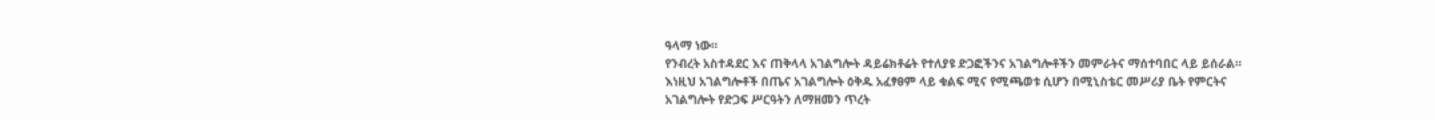ዓላማ ነው።
የንብረት አስተዳደር እና ጠቅላላ አገልግሎት ዳይሬክቶሬት የተለያዩ ድጋፎችንና አገልግሎቶችን መምራትና ማሰተባበር ላይ ይሰራል። እነዚህ አገልግሎቶች በጤና አገልግሎት ዕቅዱ አፈፃፀም ላይ ቁልፍ ሚና የሚጫወቱ ሲሆን በሚኒስቴር መሥሪያ ቤት የምርትና አገልግሎት የድጋፍ ሥርዓትን ለማዘመን ጥረት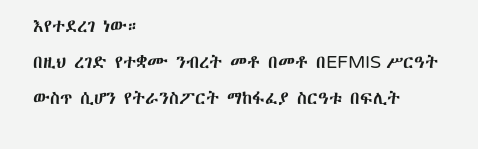እየተደረገ ነው።
በዚህ ረገድ የተቋሙ ንብረት መቶ በመቶ በEFMIS ሥርዓት ውስጥ ሲሆን የትራንስፖርት ማከፋፈያ ስርዓቱ በፍሊት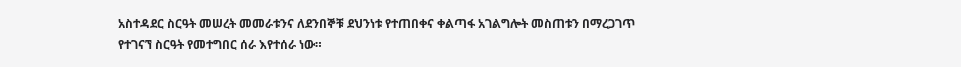አስተዳደር ስርዓት መሠረት መመራቱንና ለደንበኞቹ ደህንነቱ የተጠበቀና ቀልጣፋ አገልግሎት መስጠቱን በማረጋገጥ የተገናኘ ስርዓት የመተግበር ሰራ እየተሰራ ነው።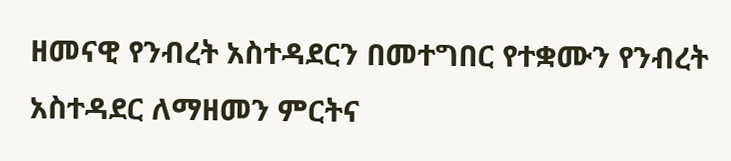ዘመናዊ የንብረት አስተዳደርን በመተግበር የተቋሙን የንብረት አስተዳደር ለማዘመን ምርትና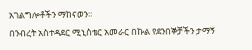አገልግሎቶችን ማከናወን።
በንብረት አስተዳደር ሚኒስቴር አመራር በኩል የደንበኞቻችን ታማኝ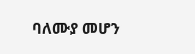ባለሙያ መሆን